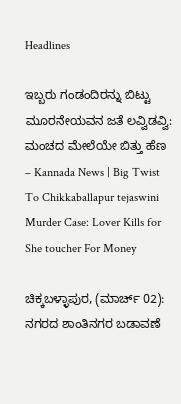Headlines

ಇಬ್ಬರು ಗಂಡಂದಿರನ್ನು ಬಿಟ್ಟು ಮೂರನೇಯವನ ಜತೆ ಲವ್ವಿಡವ್ವಿ: ಮಂಚದ ಮೇಲೆಯೇ ಬಿತ್ತು ಹೆಣ – Kannada News | Big Twist To Chikkaballapur tejaswini Murder Case: Lover Kills for She toucher For Money

ಚಿಕ್ಕಬಳ್ಳಾಪುರ, (ಮಾರ್ಚ್ 02): ನಗರದ ಶಾಂತಿನಗರ ಬಡಾವಣೆ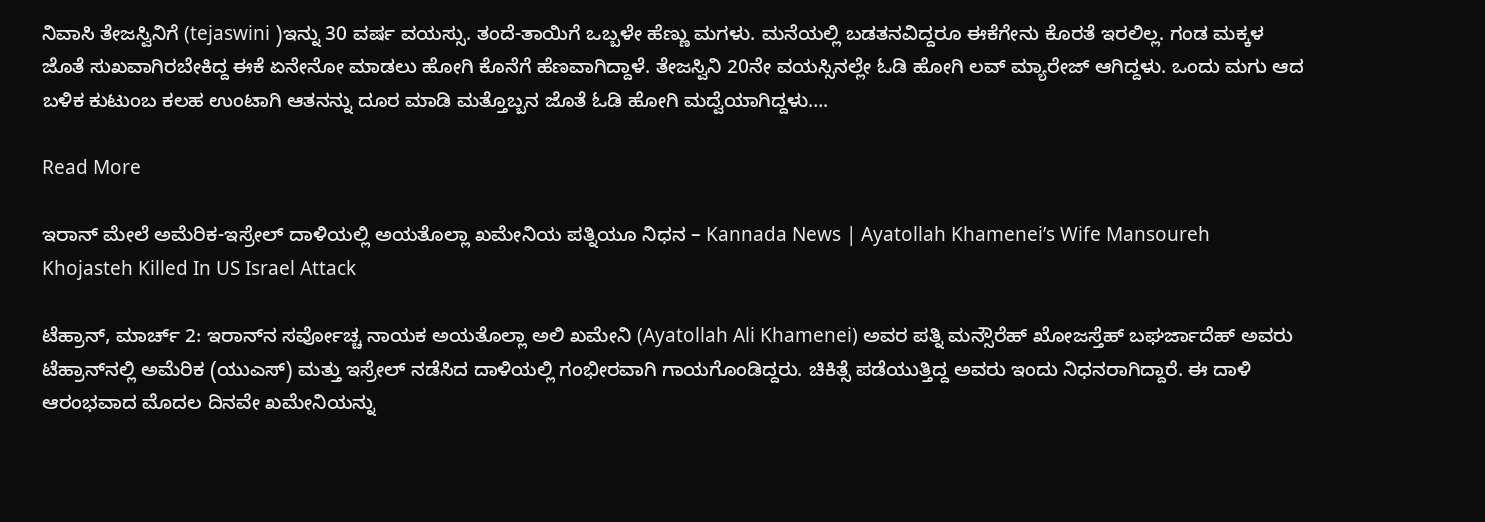ನಿವಾಸಿ ತೇಜಸ್ವಿನಿಗೆ (tejaswini )ಇನ್ನು 30 ವರ್ಷ ವಯಸ್ಸು. ತಂದೆ-ತಾಯಿಗೆ ಒಬ್ಬಳೇ ಹೆಣ್ಣು ಮಗಳು. ಮನೆಯಲ್ಲಿ ಬಡತನವಿದ್ದರೂ ಈಕೆಗೇನು ಕೊರತೆ ಇರಲಿಲ್ಲ. ಗಂಡ ಮಕ್ಕಳ ಜೊತೆ ಸುಖವಾಗಿರಬೇಕಿದ್ದ ಈಕೆ ಏನೇನೋ ಮಾಡಲು ಹೋಗಿ ಕೊನೆಗೆ ಹೆಣವಾಗಿದ್ದಾಳೆ. ತೇಜಸ್ವಿನಿ 20ನೇ ವಯಸ್ಸಿನಲ್ಲೇ ಓಡಿ ಹೋಗಿ ಲವ್ ಮ್ಯಾರೇಜ್ ಆಗಿದ್ದಳು. ಒಂದು ಮಗು ಆದ ಬಳಿಕ ಕುಟುಂಬ ಕಲಹ ಉಂಟಾಗಿ ಆತನನ್ನು ದೂರ ಮಾಡಿ ಮತ್ತೊಬ್ಬನ ಜೊತೆ ಓಡಿ ಹೋಗಿ ಮದ್ವೆಯಾಗಿದ್ದಳು….

Read More

ಇರಾನ್ ಮೇಲೆ ಅಮೆರಿಕ-ಇಸ್ರೇಲ್ ದಾಳಿಯಲ್ಲಿ ಅಯತೊಲ್ಲಾ ಖಮೇನಿಯ ಪತ್ನಿಯೂ ನಿಧನ – Kannada News | Ayatollah Khamenei’s Wife Mansoureh Khojasteh Killed In US Israel Attack

ಟೆಹ್ರಾನ್, ಮಾರ್ಚ್ 2: ಇರಾನ್‌ನ ಸರ್ವೋಚ್ಚ ನಾಯಕ ಅಯತೊಲ್ಲಾ ಅಲಿ ಖಮೇನಿ (Ayatollah Ali Khamenei) ಅವರ ಪತ್ನಿ ಮನ್ಸೌರೆಹ್ ಖೋಜಸ್ತೆಹ್ ಬಘರ್ಜಾದೆಹ್ ಅವರು ಟೆಹ್ರಾನ್‌ನಲ್ಲಿ ಅಮೆರಿಕ (ಯುಎಸ್) ಮತ್ತು ಇಸ್ರೇಲ್ ನಡೆಸಿದ ದಾಳಿಯಲ್ಲಿ ಗಂಭೀರವಾಗಿ ಗಾಯಗೊಂಡಿದ್ದರು. ಚಿಕಿತ್ಸೆ ಪಡೆಯುತ್ತಿದ್ದ ಅವರು ಇಂದು ನಿಧನರಾಗಿದ್ದಾರೆ. ಈ ದಾಳಿ ಆರಂಭವಾದ ಮೊದಲ ದಿನವೇ ಖಮೇನಿಯನ್ನು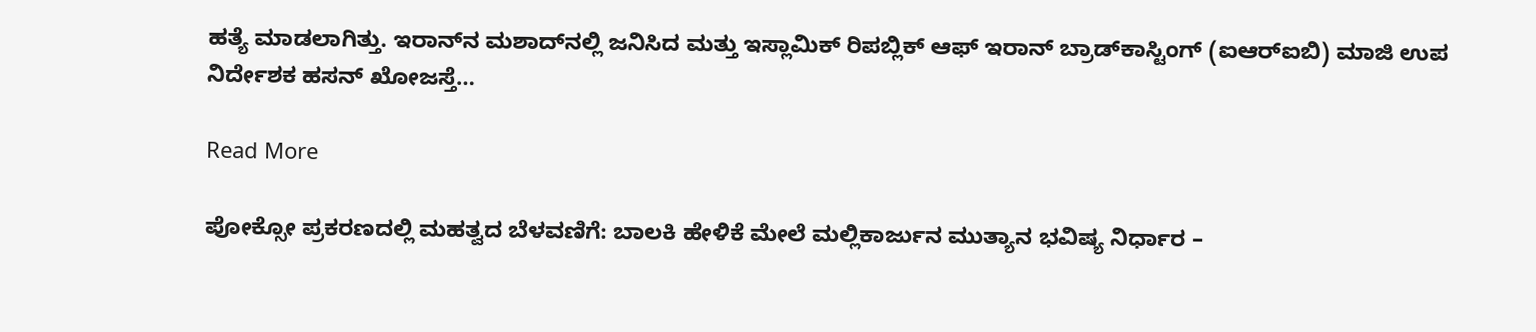ಹತ್ಯೆ ಮಾಡಲಾಗಿತ್ತು. ಇರಾನ್‌ನ ಮಶಾದ್‌ನಲ್ಲಿ ಜನಿಸಿದ ಮತ್ತು ಇಸ್ಲಾಮಿಕ್ ರಿಪಬ್ಲಿಕ್ ಆಫ್ ಇರಾನ್ ಬ್ರಾಡ್‌ಕಾಸ್ಟಿಂಗ್ (ಐಆರ್‌ಐಬಿ) ಮಾಜಿ ಉಪ ನಿರ್ದೇಶಕ ಹಸನ್ ಖೋಜಸ್ತೆ…

Read More

ಪೋಕ್ಸೋ ಪ್ರಕರಣದಲ್ಲಿ ಮಹತ್ವದ ಬೆಳವಣಿಗೆ: ಬಾಲಕಿ ಹೇಳಿಕೆ ಮೇಲೆ ಮಲ್ಲಿಕಾರ್ಜುನ ಮುತ್ಯಾನ ಭವಿಷ್ಯ ನಿರ್ಧಾರ –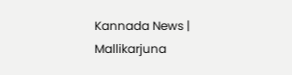Kannada News | Mallikarjuna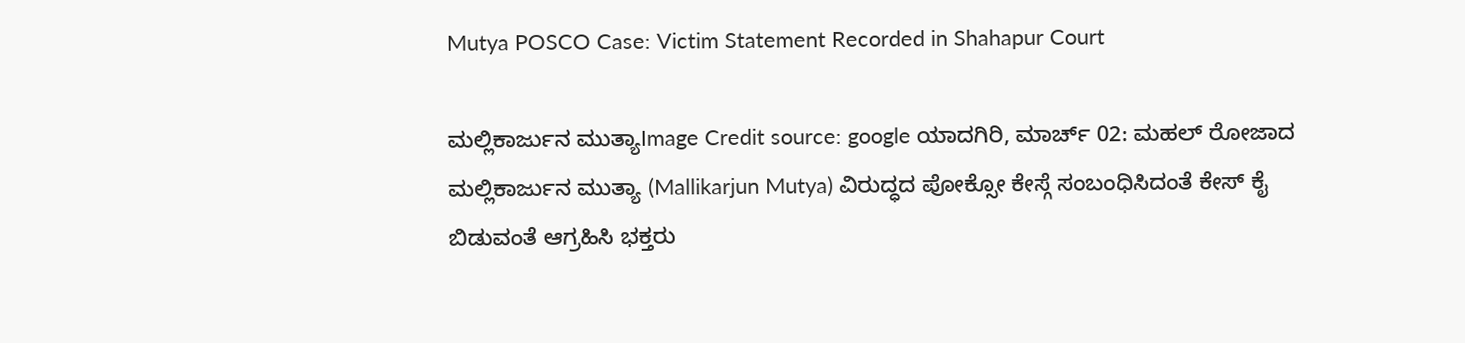Mutya POSCO Case: Victim Statement Recorded in Shahapur Court

ಮಲ್ಲಿಕಾರ್ಜುನ ಮುತ್ಯಾImage Credit source: google ಯಾದಗಿರಿ, ಮಾರ್ಚ್ 02: ಮಹಲ್ ರೋಜಾದ‌ ಮಲ್ಲಿಕಾರ್ಜುನ ಮುತ್ಯಾ (Mallikarjun Mutya) ವಿರುದ್ಧದ ಪೋಕ್ಸೋ ಕೇಸ್ಗೆ ಸಂಬಂಧಿಸಿದಂತೆ ಕೇಸ್ ಕೈ ಬಿಡುವಂತೆ ಆಗ್ರಹಿಸಿ ಭಕ್ತರು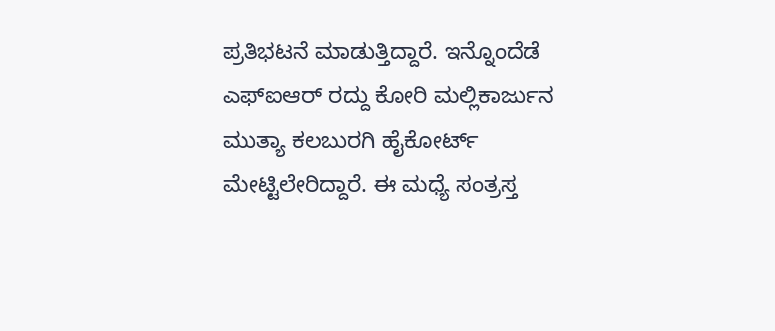ಪ್ರತಿಭಟನೆ ಮಾಡುತ್ತಿದ್ದಾರೆ. ಇನ್ನೊಂದೆಡೆ ಎಫ್ಐಆರ್ ರದ್ದು ಕೋರಿ ಮಲ್ಲಿಕಾರ್ಜುನ ಮುತ್ಯಾ ಕಲಬುರಗಿ ಹೈಕೋರ್ಟ್ ಮೇಟ್ಟಿಲೇರಿದ್ದಾರೆ. ಈ ಮಧ್ಯೆ ಸಂತ್ರಸ್ತ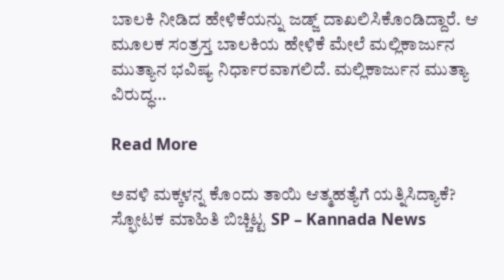ಬಾಲಕಿ ನೀಡಿದ ಹೇಳಿಕೆ‌ಯನ್ನು ಜಡ್ಜ್ ದಾಖಲಿಸಿಕೊಂಡಿದ್ದಾರೆ. ಆ ಮೂಲಕ ಸಂತ್ರಸ್ತ ಬಾಲಕಿಯ ಹೇಳಿಕೆ ಮೇಲೆ ಮಲ್ಲಿಕಾರ್ಜುನ ಮುತ್ಯಾನ ಭವಿಷ್ಯ ನಿರ್ಧಾರವಾಗಲಿದೆ. ಮಲ್ಲಿಕಾರ್ಜುನ ಮುತ್ಯಾ ವಿರುದ್ಧ…

Read More

ಅವಳಿ ಮಕ್ಕಳನ್ನ ಕೊಂದು ತಾಯಿ ಆತ್ಮಹತ್ಯೆಗೆ ಯತ್ನಿಸಿದ್ಯಾಕೆ? ಸ್ಫೋಟಕ ಮಾಹಿತಿ ಬಿಚ್ಚಿಟ್ಟ SP – Kannada News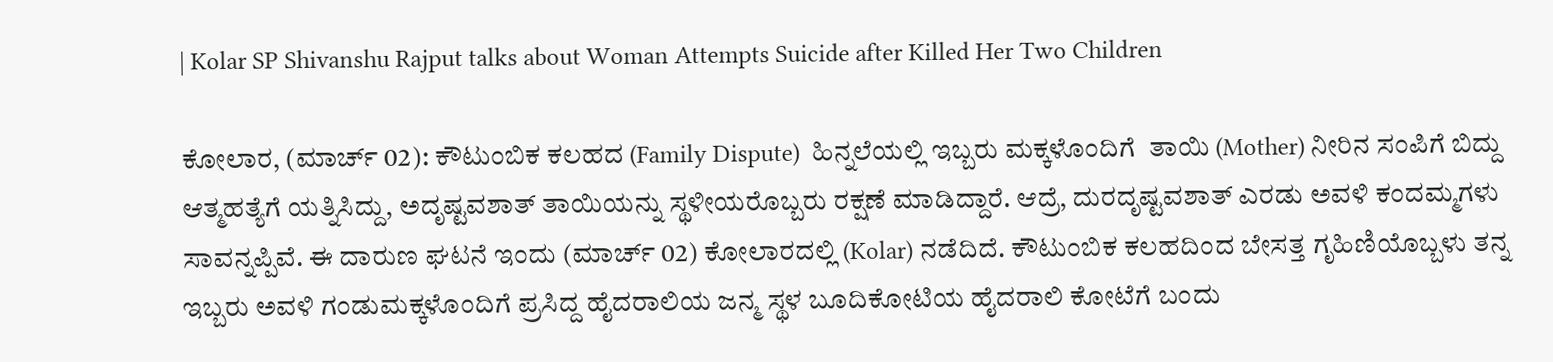| Kolar SP Shivanshu Rajput talks about Woman Attempts Suicide after Killed Her Two Children

ಕೋಲಾರ, (ಮಾರ್ಚ್ 02): ಕೌಟುಂಬಿಕ ಕಲಹದ (Family Dispute)  ಹಿನ್ನಲೆಯಲ್ಲಿ ಇಬ್ಬರು ಮಕ್ಕಳೊಂದಿಗೆ  ತಾಯಿ (Mother) ನೀರಿನ ಸಂಪಿಗೆ ಬಿದ್ದು ಆತ್ಮಹತ್ಯೆಗೆ ಯತ್ನಿಸಿದ್ದು, ಅದೃಷ್ಟವಶಾತ್ ತಾಯಿಯನ್ನು ಸ್ಥಳೀಯರೊಬ್ಬರು ರಕ್ಷಣೆ ಮಾಡಿದ್ದಾರೆ. ಆದ್ರೆ, ದುರದೃಷ್ಟವಶಾತ್ ಎರಡು ಅವಳಿ ಕಂದಮ್ಮಗಳು ಸಾವನ್ನಪ್ಪಿವೆ. ಈ ದಾರುಣ ಘಟನೆ ಇಂದು (ಮಾರ್ಚ್ 02) ಕೋಲಾರದಲ್ಲಿ (Kolar) ನಡೆದಿದೆ. ಕೌಟುಂಬಿಕ ಕಲಹದಿಂದ ಬೇಸತ್ತ ಗೃಹಿಣಿಯೊಬ್ಬಳು ತನ್ನ ಇಬ್ಬರು ಅವಳಿ ಗಂಡುಮಕ್ಕಳೊಂದಿಗೆ ಪ್ರಸಿದ್ದ ಹೈದರಾಲಿಯ ಜನ್ಮ ಸ್ಥಳ ಬೂದಿಕೋಟಿಯ ಹೈದರಾಲಿ ಕೋಟೆಗೆ ಬಂದು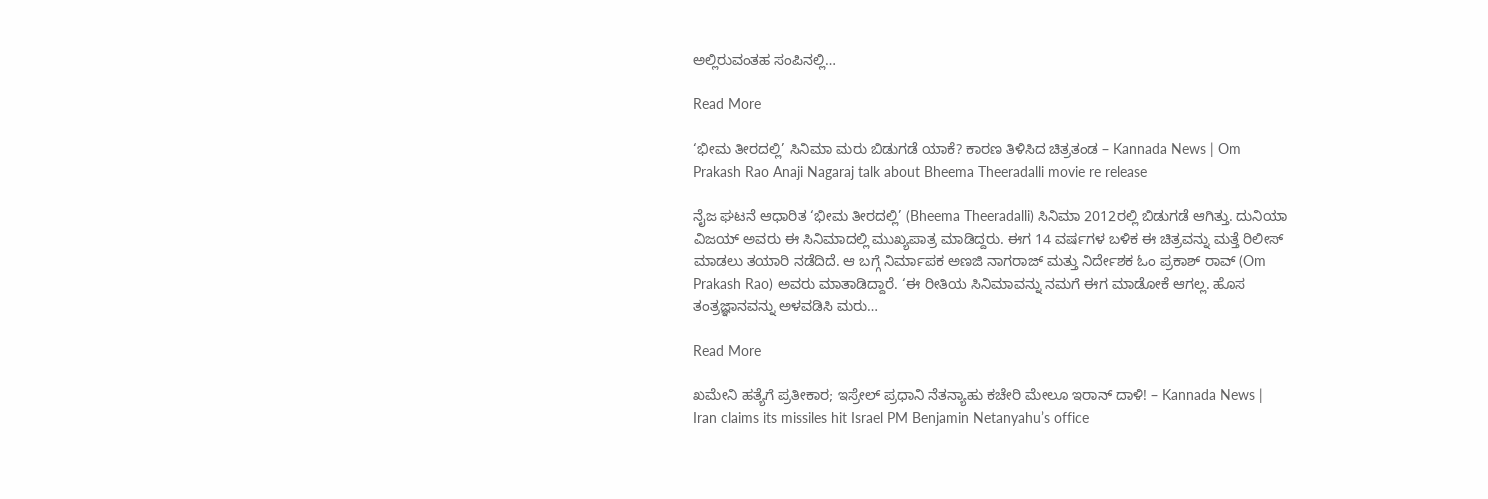ಅಲ್ಲಿರುವಂತಹ ಸಂಪಿನಲ್ಲಿ…

Read More

‘ಭೀಮ ತೀರದಲ್ಲಿ’ ಸಿನಿಮಾ ಮರು ಬಿಡುಗಡೆ ಯಾಕೆ? ಕಾರಣ ತಿಳಿಸಿದ ಚಿತ್ರತಂಡ – Kannada News | Om Prakash Rao Anaji Nagaraj talk about Bheema Theeradalli movie re release

ನೈಜ ಘಟನೆ ಆಧಾರಿತ ‘ಭೀಮ ತೀರದಲ್ಲಿ’ (Bheema Theeradalli) ಸಿನಿಮಾ 2012ರಲ್ಲಿ ಬಿಡುಗಡೆ ಆಗಿತ್ತು. ದುನಿಯಾ ವಿಜಯ್ ಅವರು ಈ ಸಿನಿಮಾದಲ್ಲಿ ಮುಖ್ಯಪಾತ್ರ ಮಾಡಿದ್ದರು. ಈಗ 14 ವರ್ಷಗಳ ಬಳಿಕ ಈ ಚಿತ್ರವನ್ನು ಮತ್ತೆ ರಿಲೀಸ್ ಮಾಡಲು ತಯಾರಿ ನಡೆದಿದೆ. ಆ ಬಗ್ಗೆ ನಿರ್ಮಾಪಕ ಅಣಜಿ ನಾಗರಾಜ್ ಮತ್ತು ನಿರ್ದೇಶಕ ಓಂ ಪ್ರಕಾಶ್ ರಾವ್ (Om Prakash Rao) ಅವರು ಮಾತಾಡಿದ್ದಾರೆ. ‘ಈ ರೀತಿಯ ಸಿನಿಮಾವನ್ನು ನಮಗೆ ಈಗ ಮಾಡೋಕೆ ಆಗಲ್ಲ. ಹೊಸ ತಂತ್ರಜ್ಞಾನವನ್ನು ಅಳವಡಿಸಿ ಮರು…

Read More

ಖಮೇನಿ ಹತ್ಯೆಗೆ ಪ್ರತೀಕಾರ; ಇಸ್ರೇಲ್ ಪ್ರಧಾನಿ ನೆತನ್ಯಾಹು ಕಚೇರಿ ಮೇಲೂ ಇರಾನ್ ದಾಳಿ! – Kannada News | Iran claims its missiles hit Israel PM Benjamin Netanyahu’s office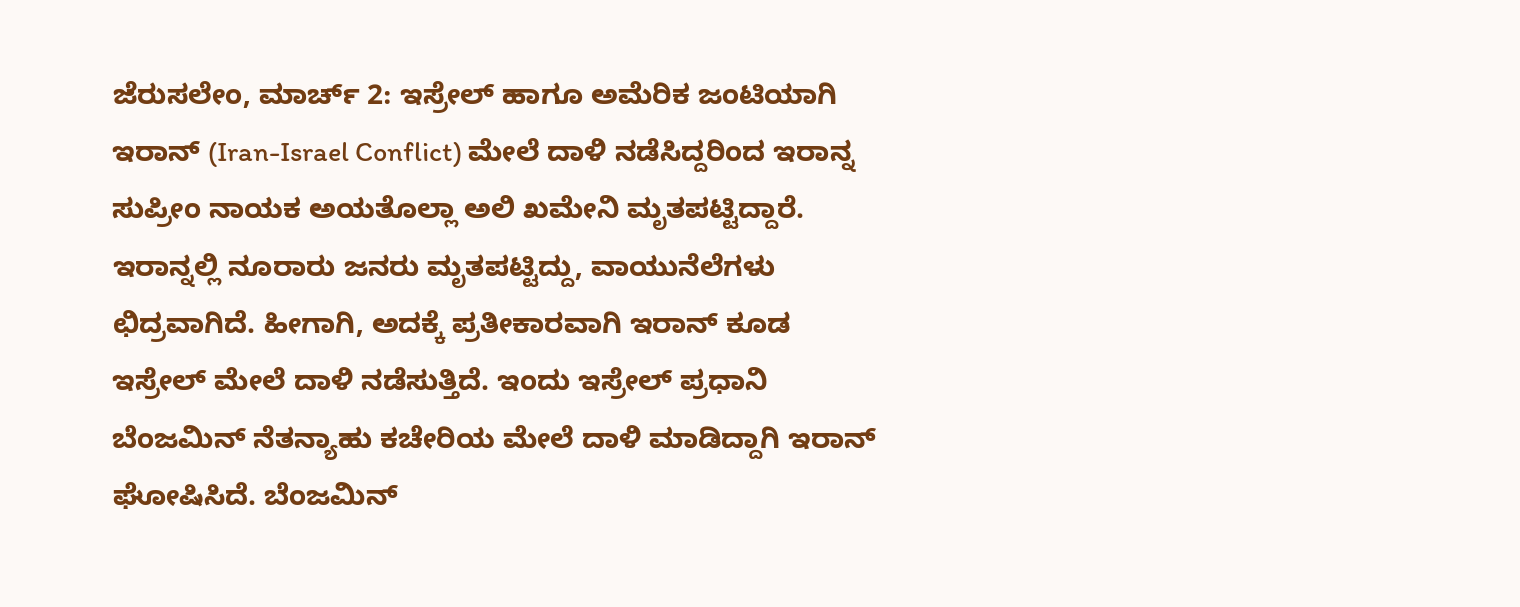ಜೆರುಸಲೇಂ, ಮಾರ್ಚ್ 2: ಇಸ್ರೇಲ್ ಹಾಗೂ ಅಮೆರಿಕ ಜಂಟಿಯಾಗಿ ಇರಾನ್ (Iran-Israel Conflict) ಮೇಲೆ ದಾಳಿ ನಡೆಸಿದ್ದರಿಂದ ಇರಾನ್ನ ಸುಪ್ರೀಂ ನಾಯಕ ಅಯತೊಲ್ಲಾ ಅಲಿ ಖಮೇನಿ ಮೃತಪಟ್ಟಿದ್ದಾರೆ. ಇರಾನ್ನಲ್ಲಿ ನೂರಾರು ಜನರು ಮೃತಪಟ್ಟಿದ್ದು, ವಾಯುನೆಲೆಗಳು ಛಿದ್ರವಾಗಿದೆ. ಹೀಗಾಗಿ, ಅದಕ್ಕೆ ಪ್ರತೀಕಾರವಾಗಿ ಇರಾನ್ ಕೂಡ ಇಸ್ರೇಲ್ ಮೇಲೆ ದಾಳಿ ನಡೆಸುತ್ತಿದೆ. ಇಂದು ಇಸ್ರೇಲ್ ಪ್ರಧಾನಿ ಬೆಂಜಮಿನ್ ನೆತನ್ಯಾಹು ಕಚೇರಿಯ ಮೇಲೆ ದಾಳಿ ಮಾಡಿದ್ದಾಗಿ ಇರಾನ್ ಘೋಷಿಸಿದೆ. ಬೆಂಜಮಿನ್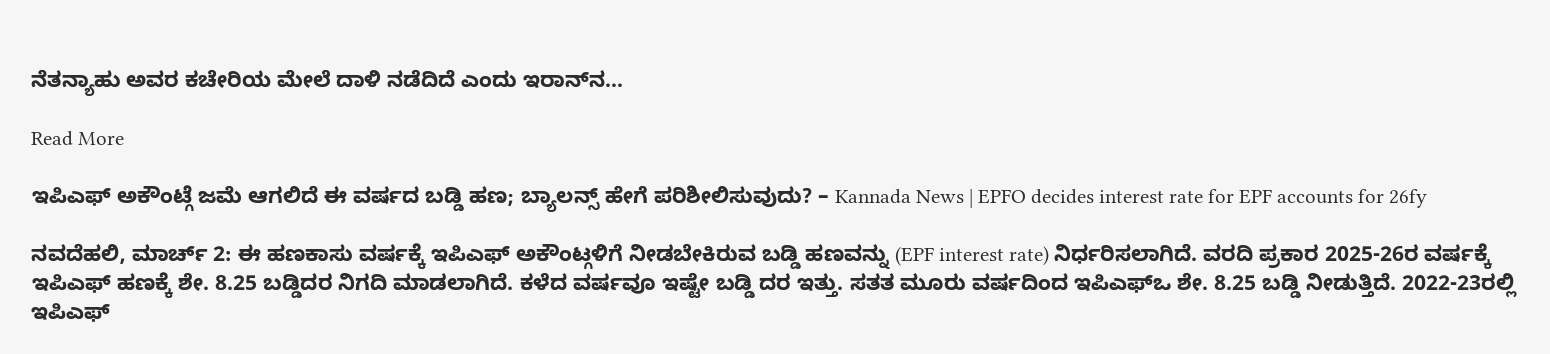ನೆತನ್ಯಾಹು ಅವರ ಕಚೇರಿಯ ಮೇಲೆ ದಾಳಿ ನಡೆದಿದೆ ಎಂದು ಇರಾನ್‌ನ…

Read More

ಇಪಿಎಫ್ ಅಕೌಂಟ್ಗೆ ಜಮೆ ಆಗಲಿದೆ ಈ ವರ್ಷದ ಬಡ್ಡಿ ಹಣ; ಬ್ಯಾಲನ್ಸ್ ಹೇಗೆ ಪರಿಶೀಲಿಸುವುದು? – Kannada News | EPFO decides interest rate for EPF accounts for 26fy

ನವದೆಹಲಿ, ಮಾರ್ಚ್ 2: ಈ ಹಣಕಾಸು ವರ್ಷಕ್ಕೆ ಇಪಿಎಫ್ ಅಕೌಂಟ್ಗಳಿಗೆ ನೀಡಬೇಕಿರುವ ಬಡ್ಡಿ ಹಣವನ್ನು (EPF interest rate) ನಿರ್ಧರಿಸಲಾಗಿದೆ. ವರದಿ ಪ್ರಕಾರ 2025-26ರ ವರ್ಷಕ್ಕೆ ಇಪಿಎಫ್ ಹಣಕ್ಕೆ ಶೇ. 8.25 ಬಡ್ಡಿದರ ನಿಗದಿ ಮಾಡಲಾಗಿದೆ. ಕಳೆದ ವರ್ಷವೂ ಇಷ್ಟೇ ಬಡ್ಡಿ ದರ ಇತ್ತು. ಸತತ ಮೂರು ವರ್ಷದಿಂದ ಇಪಿಎಫ್ಒ ಶೇ. 8.25 ಬಡ್ಡಿ ನೀಡುತ್ತಿದೆ. 2022-23ರಲ್ಲಿ ಇಪಿಎಫ್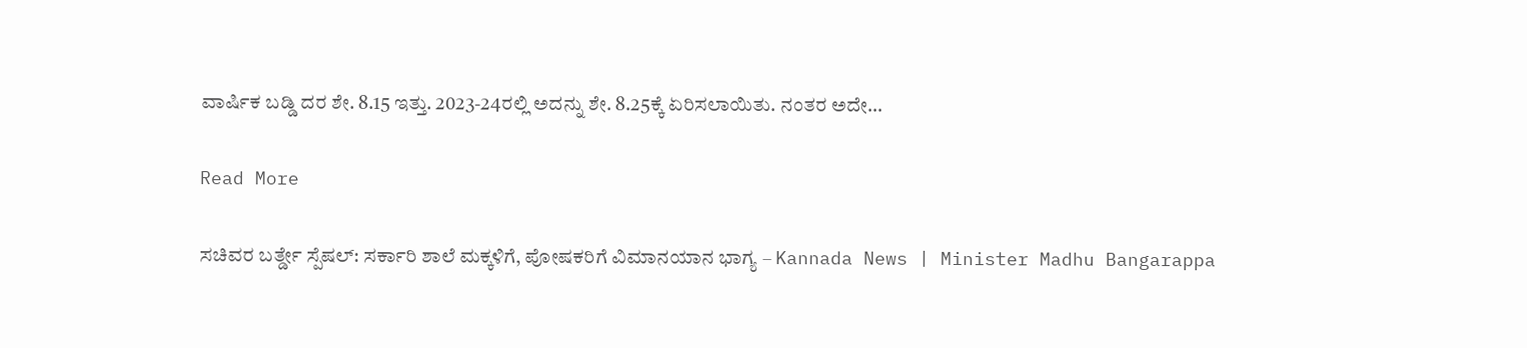ವಾರ್ಷಿಕ ಬಡ್ಡಿ ದರ ಶೇ. 8.15 ಇತ್ತು. 2023-24ರಲ್ಲಿ ಅದನ್ನು ಶೇ. 8.25ಕ್ಕೆ ಏರಿಸಲಾಯಿತು. ನಂತರ ಅದೇ…

Read More

ಸಚಿವರ ಬರ್ತ್ಡೇ ಸ್ಪೆಷಲ್: ಸರ್ಕಾರಿ ಶಾಲೆ ಮಕ್ಕಳಿಗೆ, ಪೋಷಕರಿಗೆ ವಿಮಾನಯಾನ ಭಾಗ್ಯ – Kannada News | Minister Madhu Bangarappa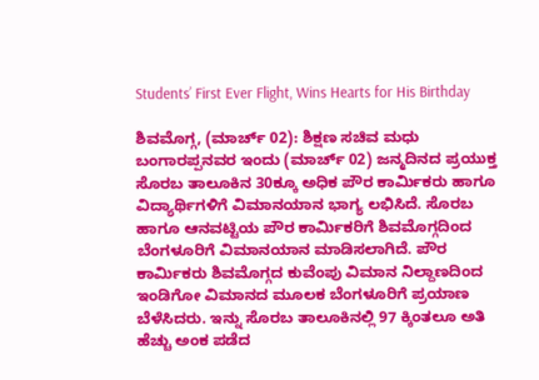Students’ First Ever Flight, Wins Hearts for His Birthday

ಶಿವಮೊಗ್ಗ, (ಮಾರ್ಚ್ 02): ಶಿಕ್ಷಣ ಸಚಿವ ಮಧು ಬಂಗಾರಪ್ಪನವರ ಇಂದು (ಮಾರ್ಚ್ 02) ಜನ್ಮದಿನದ ಪ್ರಯುಕ್ತ ಸೊರಬ ತಾಲೂಕಿನ 30ಕ್ಕೂ ಅಧಿಕ ಪೌರ ಕಾರ್ಮಿಕರು ಹಾಗೂ ವಿದ್ಯಾರ್ಥಿಗಳಿಗೆ ವಿಮಾನಯಾನ ಭಾಗ್ಯ ಲಭಿಸಿದೆ. ಸೊರಬ ಹಾಗೂ ಆನವಟ್ಟಿಯ ಪೌರ ಕಾರ್ಮಿಕರಿಗೆ ಶಿವಮೊಗ್ಗದಿಂದ ಬೆಂಗಳೂರಿಗೆ ವಿಮಾನಯಾನ ಮಾಡಿಸಲಾಗಿದೆ. ಪೌರ ಕಾರ್ಮಿಕರು ಶಿವಮೊಗ್ಗದ ಕುವೆಂಪು ವಿಮಾನ ನಿಲ್ದಾಣದಿಂದ ಇಂಡಿಗೋ ವಿಮಾನದ ಮೂಲಕ ಬೆಂಗಳೂರಿಗೆ ಪ್ರಯಾಣ ಬೆಳೆಸಿದರು. ಇನ್ನು ಸೊರಬ ತಾಲೂಕಿನಲ್ಲಿ 97 ಕ್ಕಿಂತಲೂ ಅತಿ ಹೆಚ್ಚು ಅಂಕ ಪಡೆದ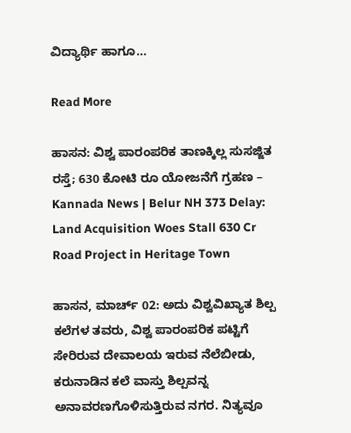ವಿದ್ಯಾರ್ಥಿ ಹಾಗೂ…

Read More

ಹಾಸನ: ವಿಶ್ವ ಪಾರಂಪರಿಕ ತಾಣಕ್ಕಿಲ್ಲ ಸುಸಜ್ಜಿತ ರಸ್ತೆ; 630 ಕೋಟಿ ರೂ ಯೋಜನೆಗೆ ಗ್ರಹಣ – Kannada News | Belur NH 373 Delay: Land Acquisition Woes Stall 630 Cr Road Project in Heritage Town

ಹಾಸನ, ಮಾರ್ಚ್ 02: ಅದು ವಿಶ್ವವಿಖ್ಯಾತ ಶಿಲ್ಪ ಕಲೆಗಳ ತವರು, ವಿಶ್ವ ಪಾರಂಪರಿಕ ಪಟ್ಟಿಗೆ ಸೇರಿರುವ ದೇವಾಲಯ ಇರುವ ನೆಲೆಬೀಡು, ಕರುನಾಡಿನ ಕಲೆ ವಾಸ್ತು ಶಿಲ್ಪವನ್ನ ಅನಾವರಣಗೊಳಿಸುತ್ತಿರುವ ನಗರ. ನಿತ್ಯವೂ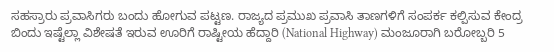ಸಹಸ್ರಾರು ಪ್ರವಾಸಿಗರು ಬಂದು ಹೋಗುವ ಪಟ್ಟಣ. ರಾಜ್ಯದ ಪ್ರಮುಖ ಪ್ರವಾಸಿ ತಾಣಗಳಿಗೆ ಸಂಪರ್ಕ ಕಲ್ಪಿಸುವ ಕೇಂದ್ರ ಬಿಂದು ಇಷ್ಟೆಲ್ಲಾ ವಿಶೇಷತೆ ಇರುವ ಊರಿಗೆ ರಾಷ್ಟೀಯ ಹೆದ್ದಾರಿ (National Highway) ಮಂಜೂರಾಗಿ ಬರೋಬ್ಬರಿ 5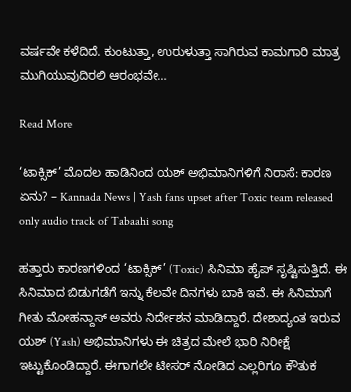ವರ್ಷವೇ ಕಳೆದಿದೆ. ಕುಂಟುತ್ತಾ, ಉರುಳುತ್ತಾ ಸಾಗಿರುವ ಕಾಮಗಾರಿ ಮಾತ್ರ ಮುಗಿಯುವುದಿರಲಿ ಆರಂಭವೇ…

Read More

‘ಟಾಕ್ಸಿಕ್’ ಮೊದಲ ಹಾಡಿನಿಂದ ಯಶ್ ಅಭಿಮಾನಿಗಳಿಗೆ ನಿರಾಸೆ: ಕಾರಣ ಏನು? – Kannada News | Yash fans upset after Toxic team released only audio track of Tabaahi song

ಹತ್ತಾರು ಕಾರಣಗಳಿಂದ ‘ಟಾಕ್ಸಿಕ್’ (Toxic) ಸಿನಿಮಾ ಹೈಪ್ ಸೃಷ್ಟಿಸುತ್ತಿದೆ. ಈ ಸಿನಿಮಾದ ಬಿಡುಗಡೆಗೆ ಇನ್ನು ಕೆಲವೇ ದಿನಗಳು ಬಾಕಿ ಇವೆ. ಈ ಸಿನಿಮಾಗೆ ಗೀತು ಮೋಹನ್ದಾಸ್ ಅವರು ನಿರ್ದೇಶನ ಮಾಡಿದ್ದಾರೆ. ದೇಶಾದ್ಯಂತ ಇರುವ ಯಶ್ (Yash) ಅಭಿಮಾನಿಗಳು ಈ ಚಿತ್ರದ ಮೇಲೆ ಭಾರಿ ನಿರೀಕ್ಷೆ ಇಟ್ಟುಕೊಂಡಿದ್ದಾರೆ. ಈಗಾಗಲೇ ಟೀಸರ್ ನೋಡಿದ ಎಲ್ಲರಿಗೂ ಕೌತುಕ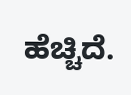ಹೆಚ್ಚಿದೆ.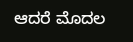ಆದರೆ ಮೊದಲ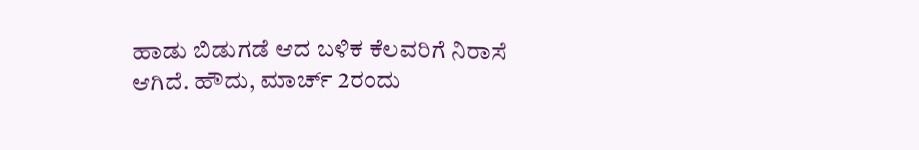ಹಾಡು ಬಿಡುಗಡೆ ಆದ ಬಳಿಕ ಕೆಲವರಿಗೆ ನಿರಾಸೆ ಆಗಿದೆ. ಹೌದು, ಮಾರ್ಚ್ 2ರಂದು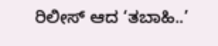ರಿಲೀಸ್ ಆದ ‘ತಬಾಹಿ..’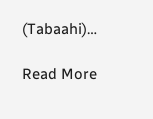(Tabaahi)…

Read More